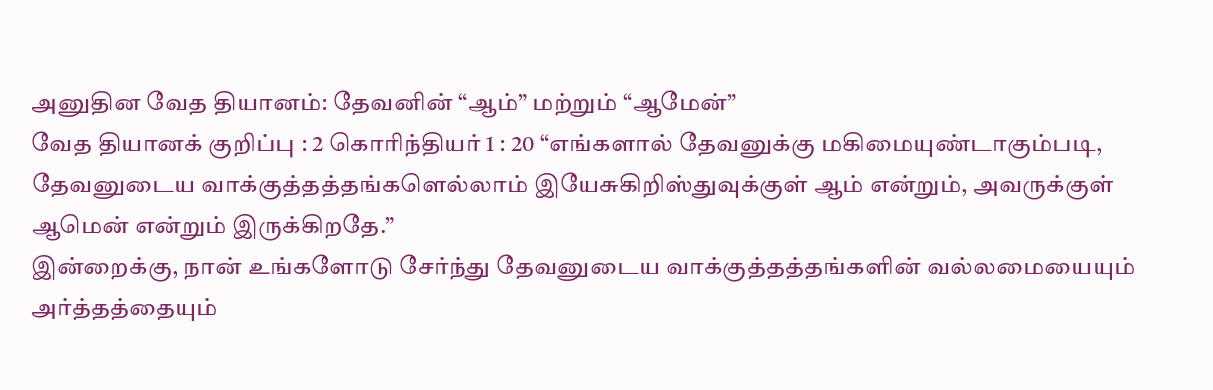அனுதின வேத தியானம்: தேவனின் “ஆம்” மற்றும் “ஆமேன்”
வேத தியானக் குறிப்பு : 2 கொரிந்தியர் 1 : 20 “எங்களால் தேவனுக்கு மகிமையுண்டாகும்படி, தேவனுடைய வாக்குத்தத்தங்களெல்லாம் இயேசுகிறிஸ்துவுக்குள் ஆம் என்றும், அவருக்குள் ஆமென் என்றும் இருக்கிறதே.”
இன்றைக்கு, நான் உங்களோடு சேர்ந்து தேவனுடைய வாக்குத்தத்தங்களின் வல்லமையையும் அர்த்தத்தையும்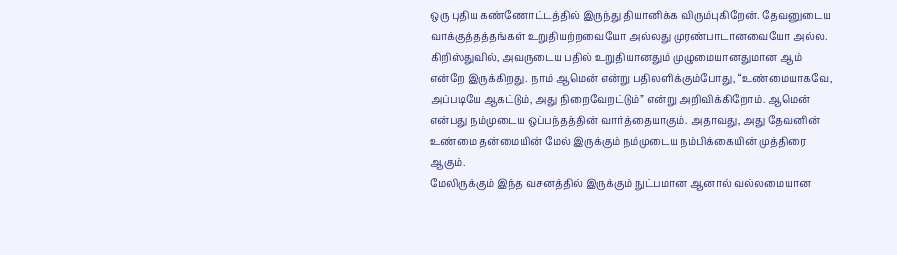ஒரு புதிய கண்ணோட்டத்தில் இருந்து தியானிக்க விரும்புகிறேன். தேவனுடைய வாக்குத்தத்தங்கள் உறுதியற்றவையோ அல்லது முரண்பாடானவையோ அல்ல. கிறிஸ்துவில், அவருடைய பதில் உறுதியானதும் முழுமையானதுமான ஆம் என்றே இருக்கிறது. நாம் ஆமென் என்று பதிலளிக்கும்போது, “உண்மையாகவே, அப்படியே ஆகட்டும், அது நிறைவேறட்டும்” என்று அறிவிக்கிறோம். ஆமென் என்பது நம்முடைய ஒப்பந்தத்தின் வார்த்தையாகும். அதாவது, அது தேவனின் உண்மை தன்மையின் மேல் இருக்கும் நம்முடைய நம்பிக்கையின் முத்திரை ஆகும்.
மேலிருக்கும் இந்த வசனத்தில் இருக்கும் நுட்பமான ஆனால் வல்லமையான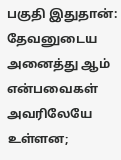பகுதி இதுதான்: தேவனுடைய அனைத்து ஆம் என்பவைகள் அவரிலேயே உள்ளன;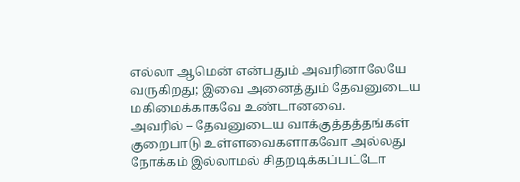எல்லா ஆமென் என்பதும் அவரினாலேயே வருகிறது; இவை அனைத்தும் தேவனுடைய மகிமைக்காகவே உண்டானவை.
அவரில் – தேவனுடைய வாக்குத்தத்தங்கள் குறைபாடு உள்ளவைகளாகவோ அல்லது நோக்கம் இல்லாமல் சிதறடிக்கப்பட்டோ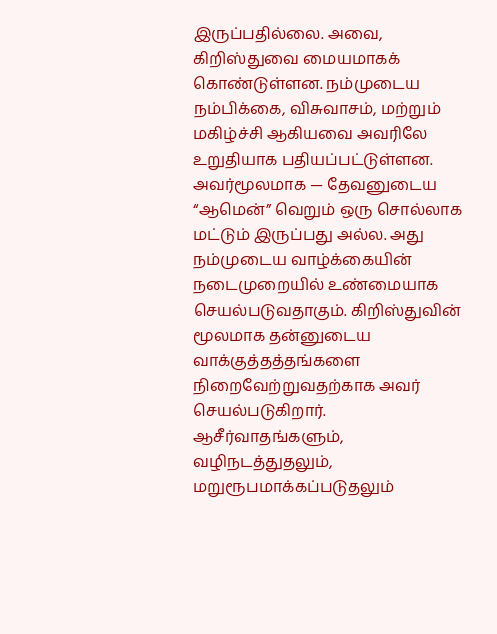இருப்பதில்லை. அவை, கிறிஸ்துவை மையமாகக் கொண்டுள்ளன. நம்முடைய நம்பிக்கை, விசுவாசம், மற்றும் மகிழ்ச்சி ஆகியவை அவரிலே உறுதியாக பதியப்பட்டுள்ளன.
அவர்மூலமாக — தேவனுடைய “ஆமென்” வெறும் ஒரு சொல்லாக மட்டும் இருப்பது அல்ல. அது நம்முடைய வாழ்க்கையின் நடைமுறையில் உண்மையாக செயல்படுவதாகும். கிறிஸ்துவின் மூலமாக தன்னுடைய வாக்குத்தத்தங்களை நிறைவேற்றுவதற்காக அவர் செயல்படுகிறார். ஆசீர்வாதங்களும், வழிநடத்துதலும், மறுரூபமாக்கப்படுதலும்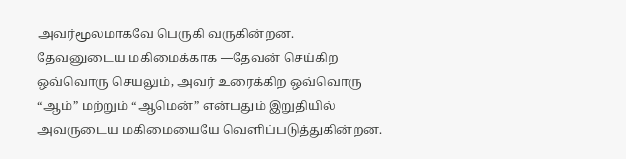அவர்மூலமாகவே பெருகி வருகின்றன.
தேவனுடைய மகிமைக்காக —தேவன் செய்கிற ஒவ்வொரு செயலும், அவர் உரைக்கிற ஒவ்வொரு “ஆம்” மற்றும் “ஆமென்” என்பதும் இறுதியில் அவருடைய மகிமையையே வெளிப்படுத்துகின்றன.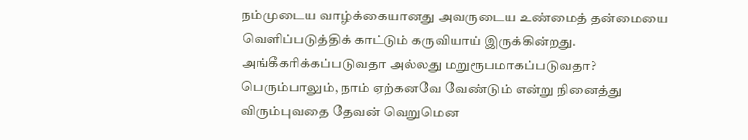நம்முடைய வாழ்க்கையானது அவருடைய உண்மைத் தன்மையை வெளிப்படுத்திக் காட்டும் கருவியாய் இருக்கின்றது.
அங்கீகரிக்கப்படுவதா அல்லது மறுரூபமாகப்படுவதா?
பெரும்பாலும், நாம் ஏற்கனவே வேண்டும் என்று நினைத்து விரும்புவதை தேவன் வெறுமென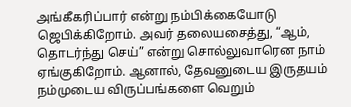அங்கீகரிப்பார் என்று நம்பிக்கையோடு ஜெபிக்கிறோம். அவர் தலையசைத்து, “ஆம், தொடர்ந்து செய்” என்று சொல்லுவாரென நாம் ஏங்குகிறோம். ஆனால், தேவனுடைய இருதயம் நம்முடைய விருப்பங்களை வெறும்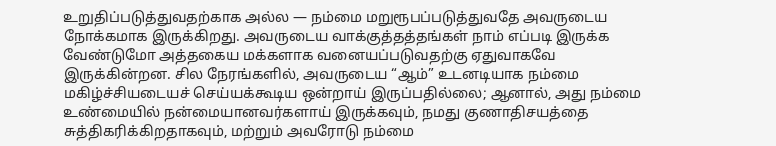உறுதிப்படுத்துவதற்காக அல்ல — நம்மை மறுரூபப்படுத்துவதே அவருடைய நோக்கமாக இருக்கிறது. அவருடைய வாக்குத்தத்தங்கள் நாம் எப்படி இருக்க வேண்டுமோ அத்தகைய மக்களாக வனையப்படுவதற்கு ஏதுவாகவே இருக்கின்றன. சில நேரங்களில், அவருடைய “ஆம்” உடனடியாக நம்மை மகிழ்ச்சியடையச் செய்யக்கூடிய ஒன்றாய் இருப்பதில்லை; ஆனால், அது நம்மை உண்மையில் நன்மையானவர்களாய் இருக்கவும், நமது குணாதிசயத்தை சுத்திகரிக்கிறதாகவும், மற்றும் அவரோடு நம்மை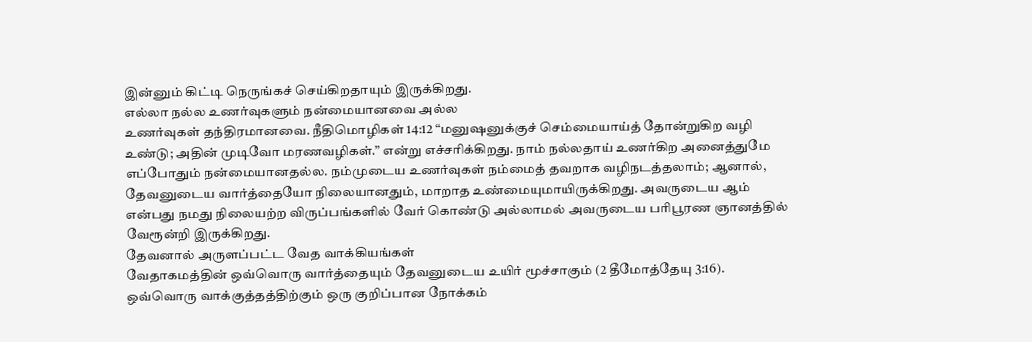இன்னும் கிட்டி நெருங்கச் செய்கிறதாயும் இருக்கிறது.
எல்லா நல்ல உணர்வுகளும் நன்மையானவை அல்ல
உணர்வுகள் தந்திரமானவை. நீதிமொழிகள் 14:12 “மனுஷனுக்குச் செம்மையாய்த் தோன்றுகிற வழி உண்டு; அதின் முடிவோ மரணவழிகள்.” என்று எச்சரிக்கிறது. நாம் நல்லதாய் உணர்கிற அனைத்துமே எப்போதும் நன்மையானதல்ல. நம்முடைய உணர்வுகள் நம்மைத் தவறாக வழிநடத்தலாம்; ஆனால், தேவனுடைய வார்த்தையோ நிலையானதும், மாறாத உண்மையுமாயிருக்கிறது. அவருடைய ஆம் என்பது நமது நிலையற்ற விருப்பங்களில் வேர் கொண்டு அல்லாமல் அவருடைய பரிபூரண ஞானத்தில் வேரூன்றி இருக்கிறது.
தேவனால் அருளப்பட்ட வேத வாக்கியங்கள்
வேதாகமத்தின் ஒவ்வொரு வார்த்தையும் தேவனுடைய உயிர் மூச்சாகும் (2 தீமோத்தேயு 3:16). ஒவ்வொரு வாக்குத்தத்திற்கும் ஒரு குறிப்பான நோக்கம்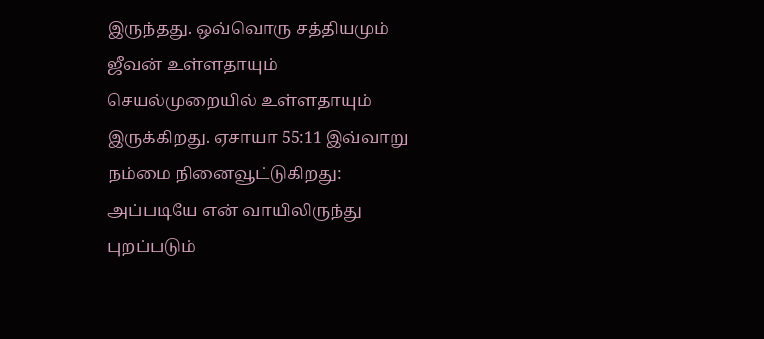இருந்தது. ஒவ்வொரு சத்தியமும் ஜீவன் உள்ளதாயும் செயல்முறையில் உள்ளதாயும் இருக்கிறது. ஏசாயா 55:11 இவ்வாறு நம்மை நினைவூட்டுகிறது: அப்படியே என் வாயிலிருந்து புறப்படும்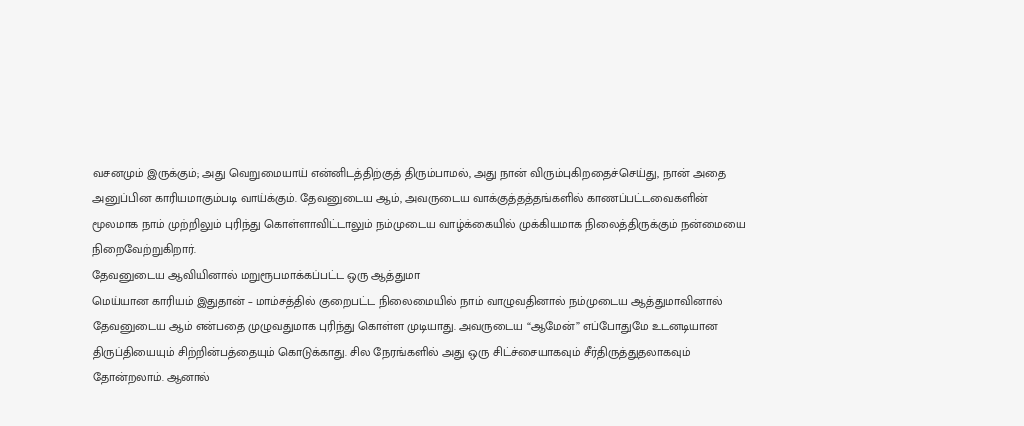வசனமும் இருக்கும்; அது வெறுமையாய் என்னிடத்திற்குத் திரும்பாமல், அது நான் விரும்புகிறதைச்செய்து, நான் அதை அனுப்பின காரியமாகும்படி வாய்க்கும். தேவனுடைய ஆம், அவருடைய வாக்குத்தத்தங்களில் காணப்பட்டவைகளின் மூலமாக நாம் முற்றிலும் புரிந்து கொள்ளாவிட்டாலும் நம்முடைய வாழ்க்கையில் முக்கியமாக நிலைத்திருக்கும் நன்மையை நிறைவேற்றுகிறார்.
தேவனுடைய ஆவியினால் மறுரூபமாக்கப்பட்ட ஒரு ஆத்துமா
மெய்யான காரியம் இதுதான் – மாம்சத்தில் குறைபட்ட நிலைமையில் நாம் வாழுவதினால் நம்முடைய ஆத்துமாவினால் தேவனுடைய ஆம் என்பதை முழுவதுமாக புரிந்து கொள்ள முடியாது. அவருடைய “ஆமேன்” எப்போதுமே உடனடியான திருப்தியையும் சிற்றின்பத்தையும் கொடுக்காது. சில நேரங்களில் அது ஒரு சிட்ச்சையாகவும் சீர்திருத்துதலாகவும் தோன்றலாம். ஆனால்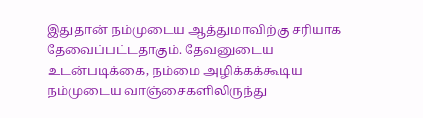இதுதான் நம்முடைய ஆத்துமாவிற்கு சரியாக தேவைப்பட்டதாகும். தேவனுடைய உடன்படிக்கை, நம்மை அழிக்கக்கூடிய நம்முடைய வாஞ்சைகளிலிருந்து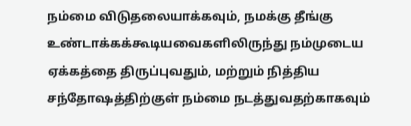நம்மை விடுதலையாக்கவும், நமக்கு தீங்கு உண்டாக்கக்கூடியவைகளிலிருந்து நம்முடைய ஏக்கத்தை திருப்புவதும், மற்றும் நித்திய சந்தோஷத்திற்குள் நம்மை நடத்துவதற்காகவும்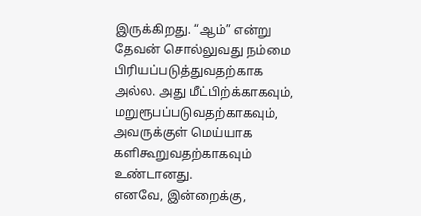இருக்கிறது. “ஆம்” என்று தேவன் சொல்லுவது நம்மை பிரியப்படுத்துவதற்காக அல்ல. அது மீட்பிற்க்காகவும், மறுரூபப்படுவதற்காகவும், அவருக்குள் மெய்யாக களிகூறுவதற்காகவும் உண்டானது.
எனவே, இன்றைக்கு,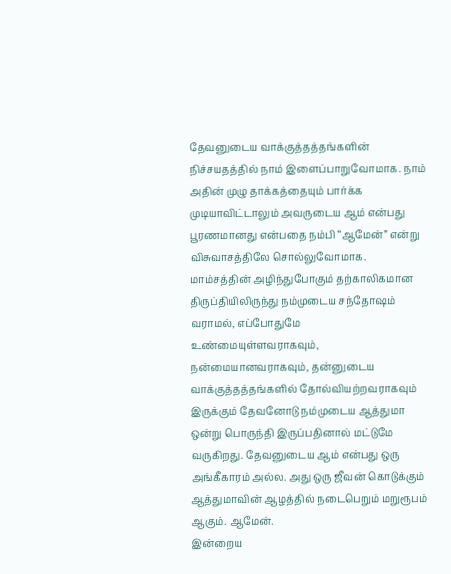தேவனுடைய வாக்குத்தத்தங்களின் நிச்சயதத்தில் நாம் இளைப்பாறுவோமாக. நாம் அதின் முழு தாக்கத்தையும் பார்க்க முடியாவிட்டாலும் அவருடைய ஆம் என்பது பூரணமானது என்பதை நம்பி “ஆமேன்” என்று விசுவாசத்திலே சொல்லுவோமாக. மாம்சத்தின் அழிந்துபோகும் தற்காலிகமான திருப்தியிலிருந்து நம்முடைய சந்தோஷம் வராமல், எப்போதுமே உண்மையுள்ளவராகவும், நன்மையானவராகவும், தன்னுடைய வாக்குத்தத்தங்களில் தோல்வியற்றவராகவும் இருக்கும் தேவனோடு நம்முடைய ஆத்துமா ஒன்று பொருந்தி இருப்பதினால் மட்டுமே வருகிறது. தேவனுடைய ஆம் என்பது ஒரு அங்கீகாரம் அல்ல. அது ஒரு ஜீவன் கொடுக்கும் ஆத்துமாவின் ஆழத்தில் நடைபெறும் மறுரூபம் ஆகும். ஆமேன்.
இன்றைய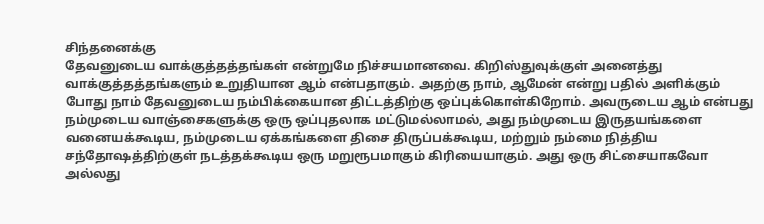சிந்தனைக்கு
தேவனுடைய வாக்குத்தத்தங்கள் என்றுமே நிச்சயமானவை. கிறிஸ்துவுக்குள் அனைத்து வாக்குத்தத்தங்களும் உறுதியான ஆம் என்பதாகும். அதற்கு நாம், ஆமேன் என்று பதில் அளிக்கும் போது நாம் தேவனுடைய நம்பிக்கையான திட்டத்திற்கு ஒப்புக்கொள்கிறோம். அவருடைய ஆம் என்பது நம்முடைய வாஞ்சைகளுக்கு ஒரு ஒப்புதலாக மட்டுமல்லாமல், அது நம்முடைய இருதயங்களை வனையக்கூடிய, நம்முடைய ஏக்கங்களை திசை திருப்பக்கூடிய, மற்றும் நம்மை நித்திய சந்தோஷத்திற்குள் நடத்தக்கூடிய ஒரு மறுரூபமாகும் கிரியையாகும். அது ஒரு சிட்சையாகவோ அல்லது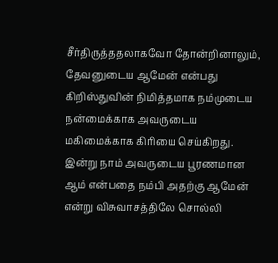சீர்திருத்ததலாகவோ தோன்றினாலும், தேவனுடைய ஆமேன் என்பது கிறிஸ்துவின் நிமித்தமாக நம்முடைய நன்மைக்காக அவருடைய மகிமைக்காக கிரியை செய்கிறது. இன்று நாம் அவருடைய பூரணமான ஆம் என்பதை நம்பி அதற்கு ஆமேன் என்று விசுவாசத்திலே சொல்லி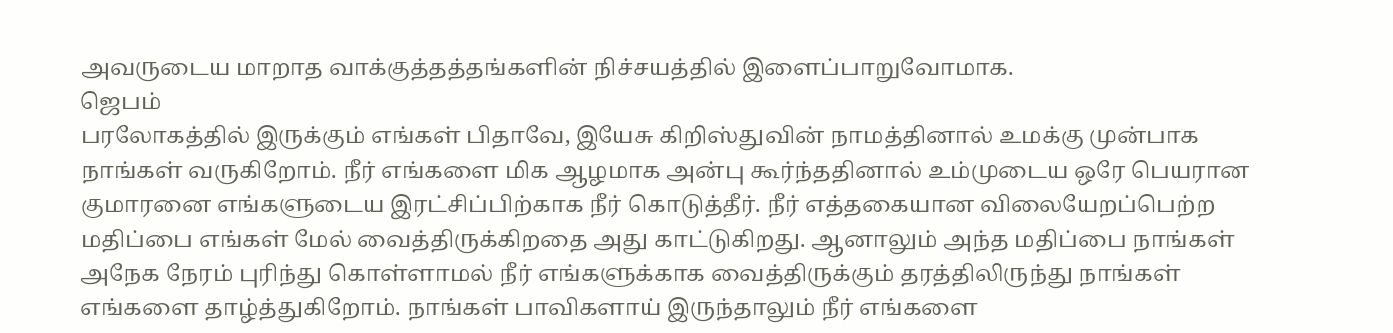அவருடைய மாறாத வாக்குத்தத்தங்களின் நிச்சயத்தில் இளைப்பாறுவோமாக.
ஜெபம்
பரலோகத்தில் இருக்கும் எங்கள் பிதாவே, இயேசு கிறிஸ்துவின் நாமத்தினால் உமக்கு முன்பாக நாங்கள் வருகிறோம். நீர் எங்களை மிக ஆழமாக அன்பு கூர்ந்ததினால் உம்முடைய ஒரே பெயரான குமாரனை எங்களுடைய இரட்சிப்பிற்காக நீர் கொடுத்தீர். நீர் எத்தகையான விலையேறப்பெற்ற மதிப்பை எங்கள் மேல் வைத்திருக்கிறதை அது காட்டுகிறது. ஆனாலும் அந்த மதிப்பை நாங்கள் அநேக நேரம் புரிந்து கொள்ளாமல் நீர் எங்களுக்காக வைத்திருக்கும் தரத்திலிருந்து நாங்கள் எங்களை தாழ்த்துகிறோம். நாங்கள் பாவிகளாய் இருந்தாலும் நீர் எங்களை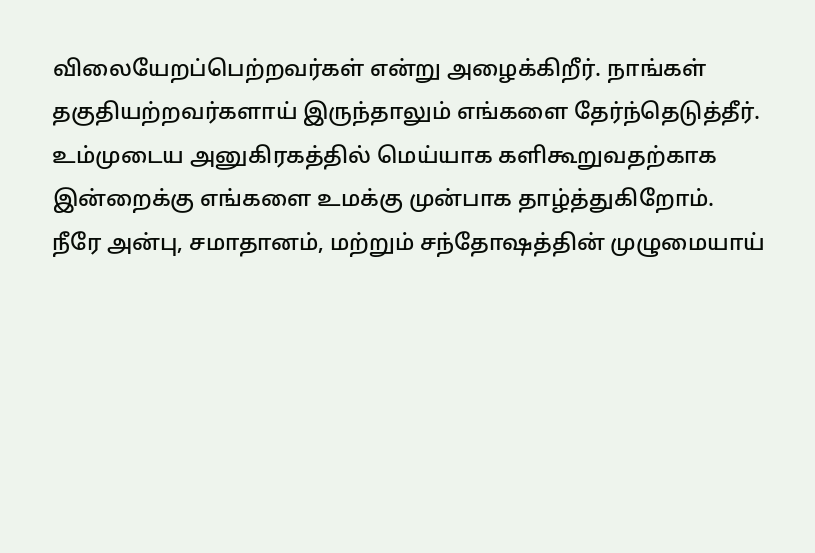விலையேறப்பெற்றவர்கள் என்று அழைக்கிறீர். நாங்கள் தகுதியற்றவர்களாய் இருந்தாலும் எங்களை தேர்ந்தெடுத்தீர். உம்முடைய அனுகிரகத்தில் மெய்யாக களிகூறுவதற்காக இன்றைக்கு எங்களை உமக்கு முன்பாக தாழ்த்துகிறோம். நீரே அன்பு, சமாதானம், மற்றும் சந்தோஷத்தின் முழுமையாய்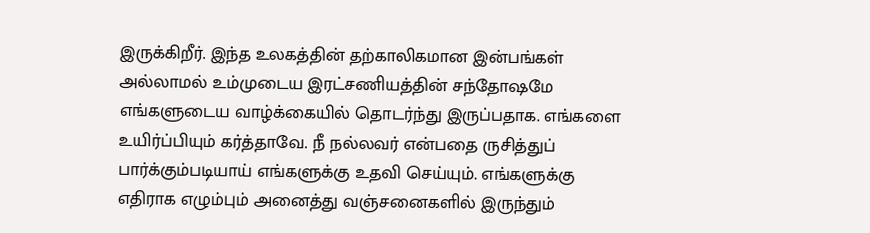இருக்கிறீர். இந்த உலகத்தின் தற்காலிகமான இன்பங்கள் அல்லாமல் உம்முடைய இரட்சணியத்தின் சந்தோஷமே எங்களுடைய வாழ்க்கையில் தொடர்ந்து இருப்பதாக. எங்களை உயிர்ப்பியும் கர்த்தாவே. நீ நல்லவர் என்பதை ருசித்துப் பார்க்கும்படியாய் எங்களுக்கு உதவி செய்யும். எங்களுக்கு எதிராக எழும்பும் அனைத்து வஞ்சனைகளில் இருந்தும்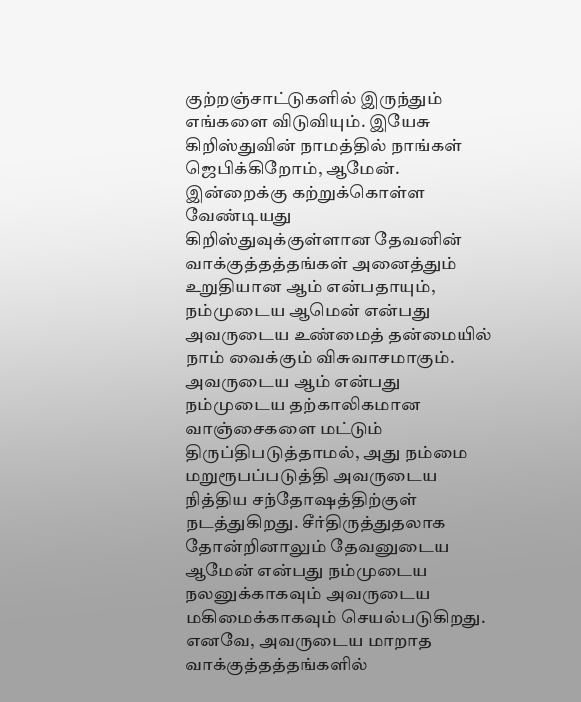குற்றஞ்சாட்டுகளில் இருந்தும் எங்களை விடுவியும். இயேசு கிறிஸ்துவின் நாமத்தில் நாங்கள் ஜெபிக்கிறோம், ஆமேன்.
இன்றைக்கு கற்றுக்கொள்ள வேண்டியது
கிறிஸ்துவுக்குள்ளான தேவனின் வாக்குத்தத்தங்கள் அனைத்தும் உறுதியான ஆம் என்பதாயும், நம்முடைய ஆமென் என்பது அவருடைய உண்மைத் தன்மையில் நாம் வைக்கும் விசுவாசமாகும். அவருடைய ஆம் என்பது நம்முடைய தற்காலிகமான வாஞ்சைகளை மட்டும் திருப்திபடுத்தாமல், அது நம்மை மறுரூபப்படுத்தி அவருடைய நித்திய சந்தோஷத்திற்குள் நடத்துகிறது. சீர்திருத்துதலாக தோன்றினாலும் தேவனுடைய ஆமேன் என்பது நம்முடைய நலனுக்காகவும் அவருடைய மகிமைக்காகவும் செயல்படுகிறது. எனவே, அவருடைய மாறாத வாக்குத்தத்தங்களில்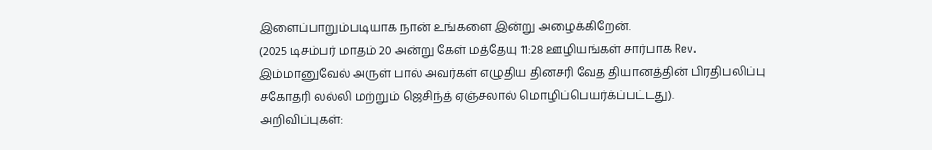இளைப்பாறும்படியாக நான் உங்களை இன்று அழைக்கிறேன்.
(2025 டிசம்பர் மாதம் 20 அன்று கேள் மத்தேயு 11:28 ஊழியங்கள் சார்பாக Rev. இம்மானுவேல் அருள் பால் அவர்கள் எழுதிய தினசரி வேத தியானத்தின் பிரதிபலிப்பு சகோதரி லல்லி மற்றும் ஜெசிந்த் ஏஞ்சலால் மொழிப்பெயர்க்ப்பட்டது).
அறிவிப்புகள்: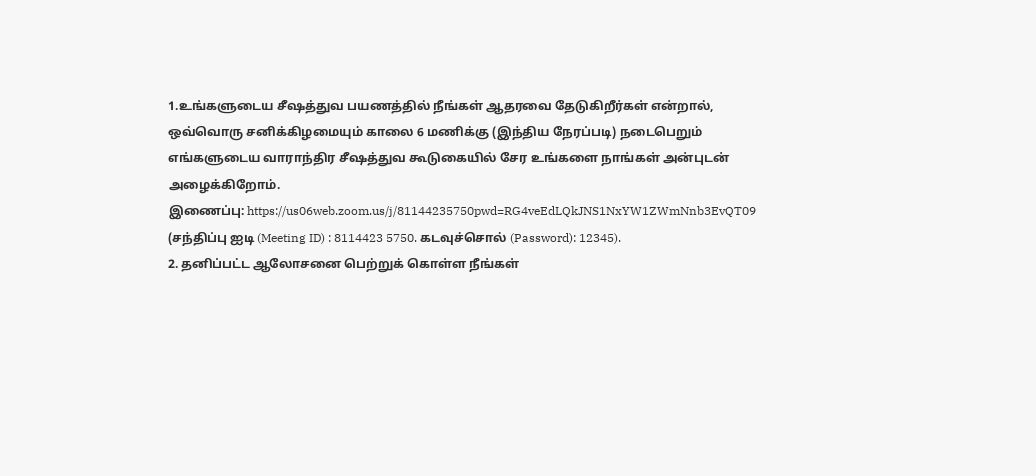1.உங்களுடைய சீஷத்துவ பயணத்தில் நீங்கள் ஆதரவை தேடுகிறீர்கள் என்றால், ஒவ்வொரு சனிக்கிழமையும் காலை 6 மணிக்கு (இந்திய நேரப்படி) நடைபெறும் எங்களுடைய வாராந்திர சீஷத்துவ கூடுகையில் சேர உங்களை நாங்கள் அன்புடன் அழைக்கிறோம்.
இணைப்பு: https://us06web.zoom.us/j/81144235750pwd=RG4veEdLQkJNS1NxYW1ZWmNnb3EvQT09 (சந்திப்பு ஐடி (Meeting ID) : 8114423 5750. கடவுச்சொல் (Password): 12345).
2. தனிப்பட்ட ஆலோசனை பெற்றுக் கொள்ள நீங்கள்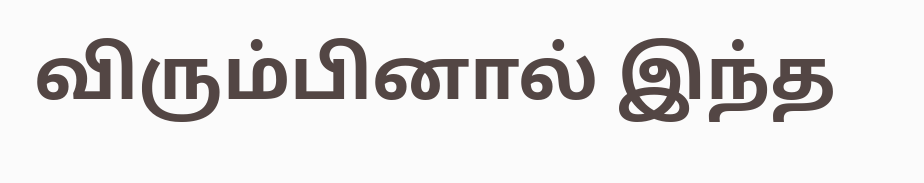விரும்பினால் இந்த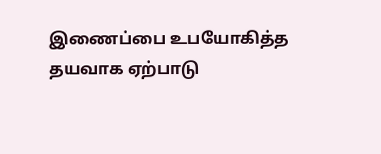இணைப்பை உபயோகித்த தயவாக ஏற்பாடு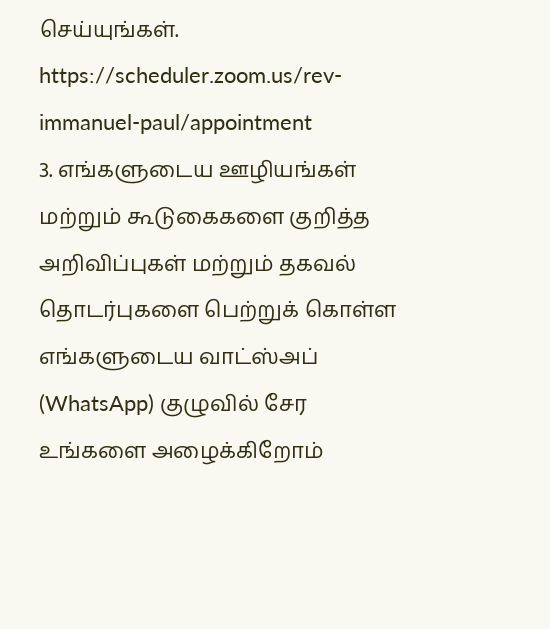செய்யுங்கள். https://scheduler.zoom.us/rev-immanuel-paul/appointment
3. எங்களுடைய ஊழியங்கள் மற்றும் கூடுகைகளை குறித்த அறிவிப்புகள் மற்றும் தகவல் தொடர்புகளை பெற்றுக் கொள்ள எங்களுடைய வாட்ஸ்அப் (WhatsApp) குழுவில் சேர உங்களை அழைக்கிறோம்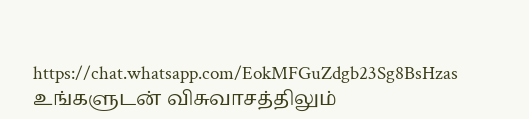https://chat.whatsapp.com/EokMFGuZdgb23Sg8BsHzas
உங்களுடன் விசுவாசத்திலும்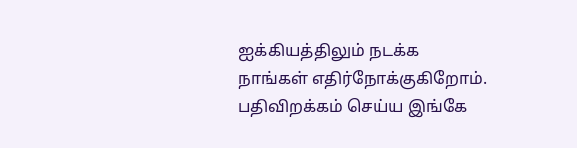ஐக்கியத்திலும் நடக்க நாங்கள் எதிர்நோக்குகிறோம்.
பதிவிறக்கம் செய்ய இங்கே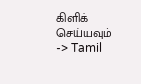கிளிக் செய்யவும் -> Tamil